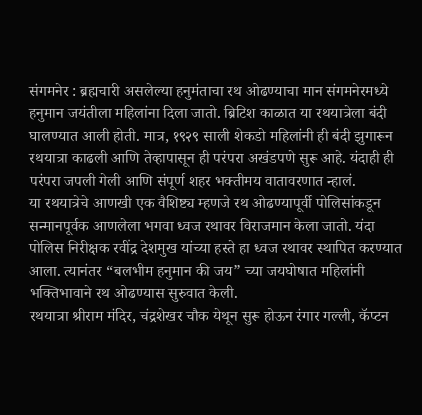संगमनेर : ब्रह्मचारी असलेल्या हनुमंताचा रथ ओढण्याचा मान संगमनेरमध्ये हनुमान जयंतीला महिलांना दिला जातो. ब्रिटिश काळात या रथयात्रेला बंदी घालण्यात आली होती. मात्र, १९२९ साली शेकडो महिलांनी ही बंदी झुगारून रथयात्रा काढली आणि तेव्हापासून ही परंपरा अखंडपणे सुरू आहे. यंदाही ही परंपरा जपली गेली आणि संपूर्ण शहर भक्तीमय वातावरणात न्हालं.
या रथयात्रेचे आणखी एक वैशिष्ट्य म्हणजे रथ ओढण्यापूर्वी पोलिसांकडून सन्मानपूर्वक आणलेला भगवा ध्वज रथावर विराजमान केला जातो. यंदा पोलिस निरीक्षक रवींद्र देशमुख यांच्या हस्ते हा ध्वज रथावर स्थापित करण्यात आला. त्यानंतर “बलभीम हनुमान की जय” च्या जयघोषात महिलांनी भक्तिभावाने रथ ओढण्यास सुरुवात केली.
रथयात्रा श्रीराम मंदिर, चंद्रशेखर चौक येथून सुरू होऊन रंगार गल्ली, कॅप्टन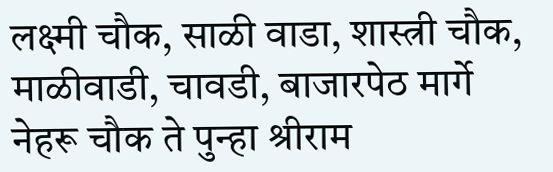लक्ष्मी चौक, साळी वाडा, शास्त्री चौक, माळीवाडी, चावडी, बाजारपेठ मार्गे नेहरू चौक ते पुन्हा श्रीराम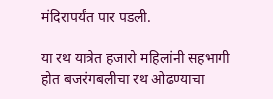मंदिरापर्यंत पार पडली.

या रथ यात्रेत हजारो महिलांनी सहभागी होत बजरंगबलीचा रथ ओढण्याचा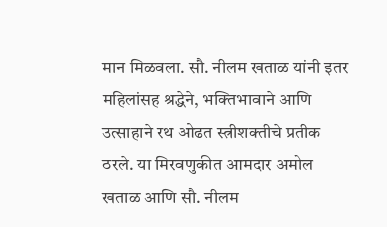मान मिळवला. सौ. नीलम खताळ यांनी इतर महिलांसह श्रद्धेने, भक्तिभावाने आणि उत्साहाने रथ ओढत स्त्रीशक्तीचे प्रतीक ठरले. या मिरवणुकीत आमदार अमोल खताळ आणि सौ. नीलम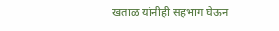खताळ यांनीही सहभाग घेऊन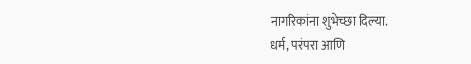नागरिकांना शुभेच्छा दिल्या.
धर्म, परंपरा आणि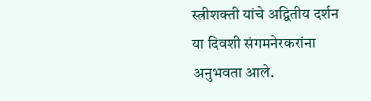स्त्रीशक्ती यांचे अद्वितीय दर्शन या दिवशी संगमनेरकरांना अनुभवता आले.